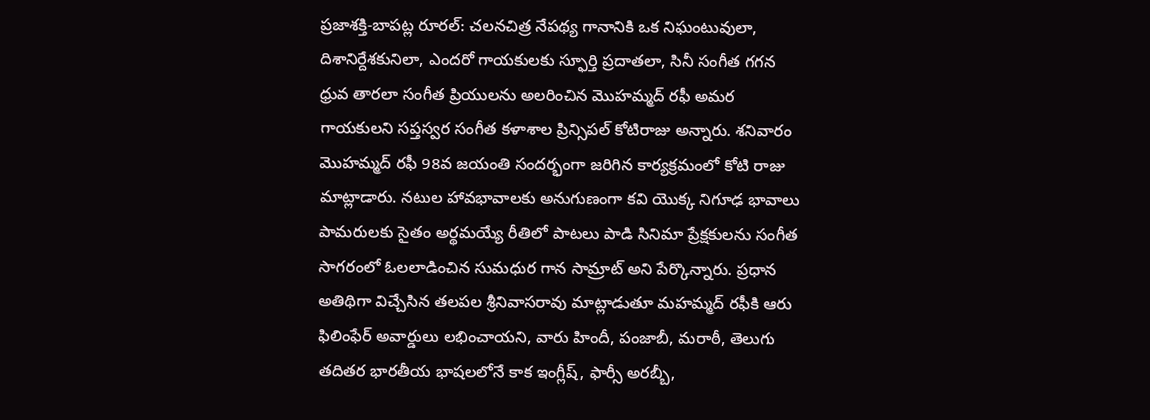ప్రజాశక్తి-బాపట్ల రూరల్: చలనచిత్ర నేపథ్య గానానికి ఒక నిఘంటువులా, దిశానిర్దేశకునిలా, ఎందరో గాయకులకు స్ఫూర్తి ప్రదాతలా, సినీ సంగీత గగన ధ్రువ తారలా సంగీత ప్రియులను అలరించిన మొహమ్మద్ రఫీ అమర గాయకులని సప్తస్వర సంగీత కళాశాల ప్రిన్సిపల్ కోటిరాజు అన్నారు. శనివారం మొహమ్మద్ రఫీ 98వ జయంతి సందర్భంగా జరిగిన కార్యక్రమంలో కోటి రాజు మాట్లాడారు. నటుల హావభావాలకు అనుగుణంగా కవి యొక్క నిగూఢ భావాలు పామరులకు సైతం అర్థమయ్యే రీతిలో పాటలు పాడి సినిమా ప్రేక్షకులను సంగీత సాగరంలో ఓలలాడించిన సుమధుర గాన సామ్రాట్ అని పేర్కొన్నారు. ప్రధాన అతిథిగా విచ్చేసిన తలపల శ్రీనివాసరావు మాట్లాడుతూ మహమ్మద్ రఫీకి ఆరు ఫిలింఫేర్ అవార్డులు లభించాయని, వారు హిందీ, పంజాబీ, మరాఠీ, తెలుగు తదితర భారతీయ భాషలలోనే కాక ఇంగ్లీష్, ఫార్సీ అరబ్బీ,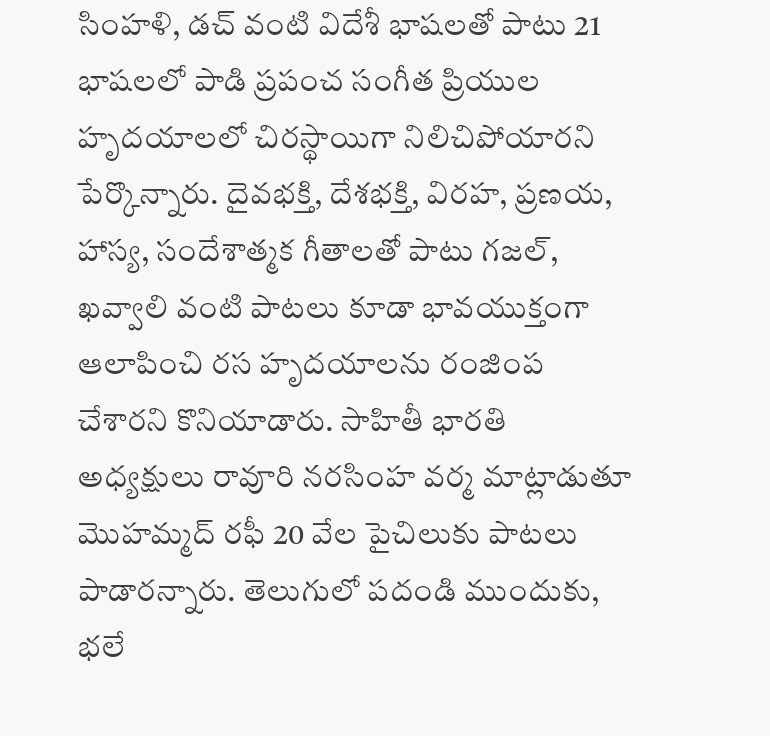సింహళి, డచ్ వంటి విదేశీ భాషలతో పాటు 21 భాషలలో పాడి ప్రపంచ సంగీత ప్రియుల హృదయాలలో చిరస్థాయిగా నిలిచిపోయారని పేర్కొన్నారు. దైవభక్తి, దేశభక్తి, విరహ, ప్రణయ, హాస్య, సందేశాత్మక గీతాలతో పాటు గజల్, ఖవ్వాలి వంటి పాటలు కూడా భావయుక్తంగా ఆలాపించి రస హృదయాలను రంజింప చేశారని కొనియాడారు. సాహితీ భారతి అధ్యక్షులు రావూరి నరసింహ వర్మ మాట్లాడుతూ మొహమ్మద్ రఫీ 20 వేల పైచిలుకు పాటలు పాడారన్నారు. తెలుగులో పదండి ముందుకు, భలే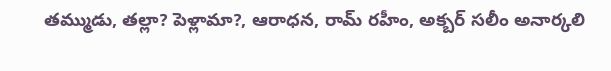తమ్ముడు, తల్లా? పెళ్లామా?, ఆరాధన, రామ్ రహీం, అక్బర్ సలీం అనార్కలి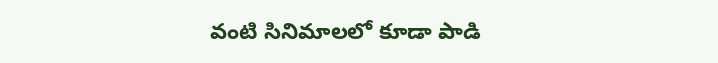వంటి సినిమాలలో కూడా పాడి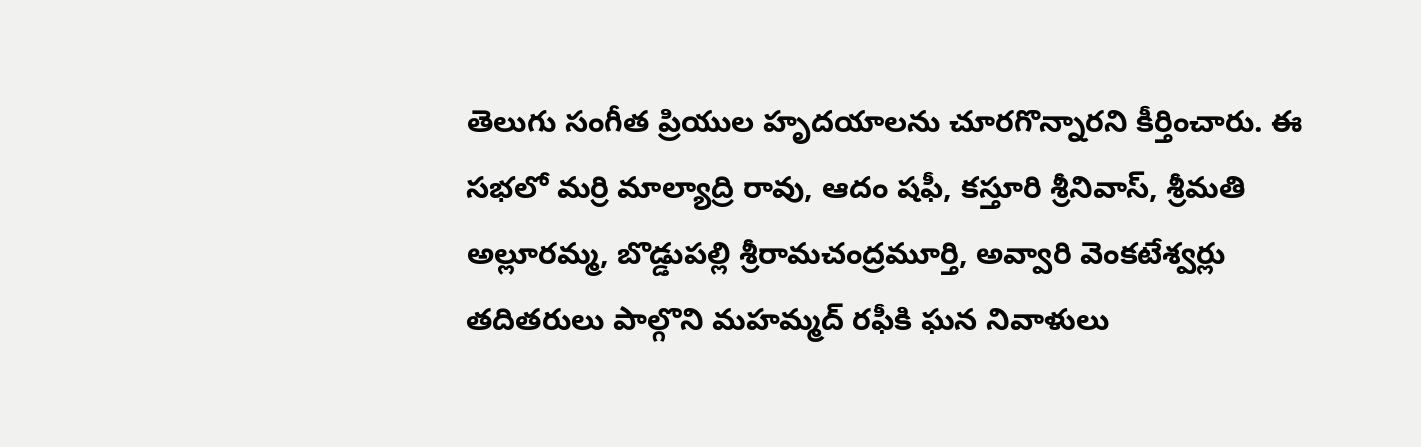తెలుగు సంగీత ప్రియుల హృదయాలను చూరగొన్నారని కీర్తించారు. ఈ సభలో మర్రి మాల్యాద్రి రావు, ఆదం షఫీ, కస్తూరి శ్రీనివాస్, శ్రీమతి అల్లూరమ్మ, బొడ్డుపల్లి శ్రీరామచంద్రమూర్తి, అవ్వారి వెంకటేశ్వర్లు తదితరులు పాల్గొని మహమ్మద్ రఫీకి ఘన నివాళులు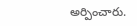అర్పించారు.